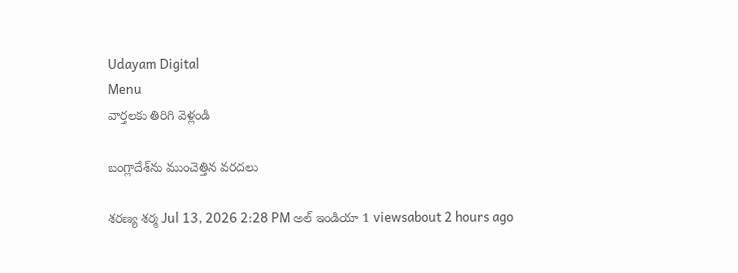Udayam Digital
Menu
వార్తలకు తిరిగి వెళ్లండి

బంగ్లాదేశ్‌ను ముంచెత్తిన వరదలు

శరణ్య శర్మ Jul 13, 2026 2:28 PM అల్ ఇండియా 1 viewsabout 2 hours ago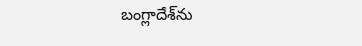బంగ్లాదేశ్‌ను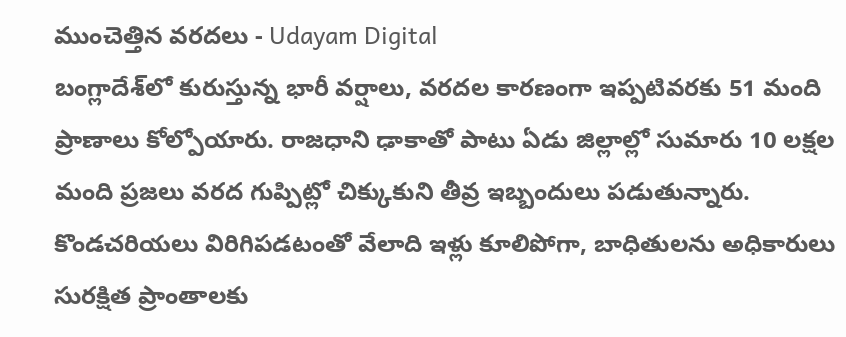ముంచెత్తిన వరదలు - Udayam Digital
బంగ్లాదేశ్‌లో కురుస్తున్న భారీ వర్షాలు, వరదల కారణంగా ఇప్పటివరకు 51 మంది ప్రాణాలు కోల్పోయారు. రాజధాని ఢాకాతో పాటు ఏడు జిల్లాల్లో సుమారు 10 లక్షల మంది ప్రజలు వరద గుప్పిట్లో చిక్కుకుని తీవ్ర ఇబ్బందులు పడుతున్నారు. కొండచరియలు విరిగిపడటంతో వేలాది ఇళ్లు కూలిపోగా, బాధితులను అధికారులు సురక్షిత ప్రాంతాలకు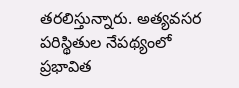తరలిస్తున్నారు. అత్యవసర పరిస్థితుల నేపథ్యంలో ప్రభావిత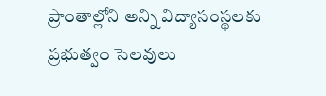ప్రాంతాల్లోని అన్ని విద్యాసంస్థలకు ప్రభుత్వం సెలవులు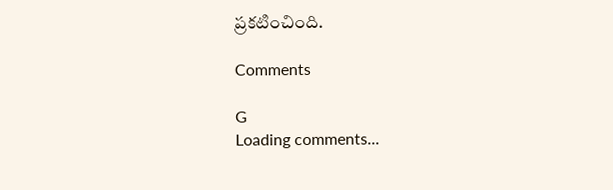ప్రకటించింది.

Comments

G
Loading comments...